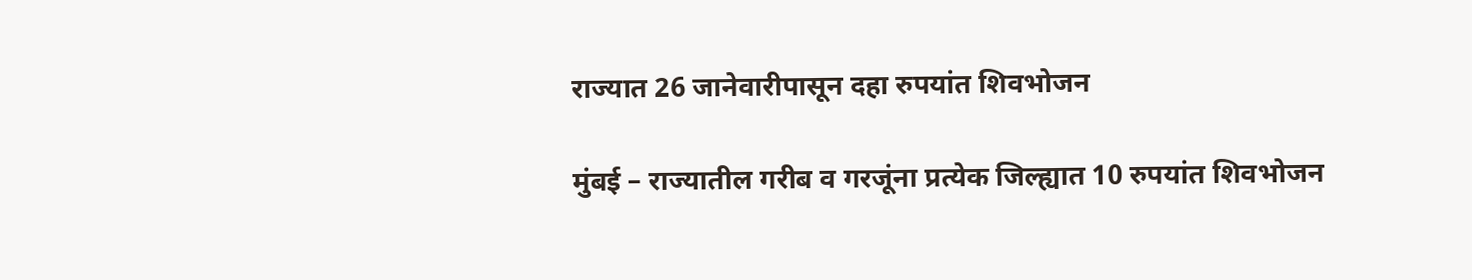राज्यात 26 जानेवारीपासून दहा रुपयांत शिवभोजन

मुंबई – राज्यातील गरीब व गरजूंना प्रत्येक जिल्ह्यात 10 रुपयांत शिवभोजन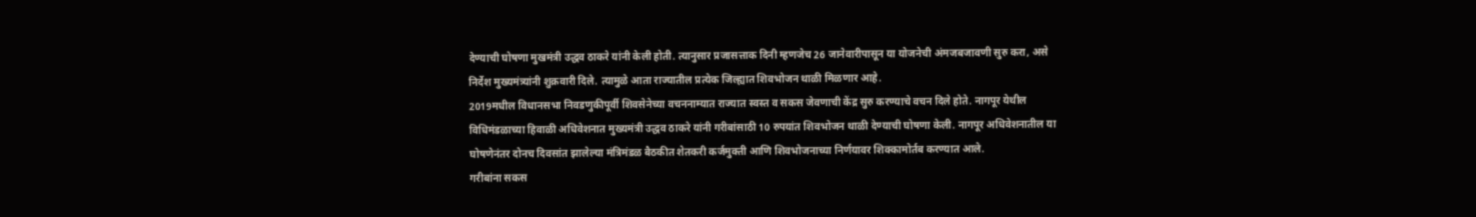देण्याची घोषणा मुखमंत्री उद्धव ठाकरे यांनी केली होती. त्यानुसार प्रजासत्ताक दिनी म्हणजेच 26 जानेवारीपासून या योजनेची अंमजबजावणी सुरु करा, असे निर्देश मुख्यमंत्र्यांनी शुक्रवारी दिले. त्यामुळे आता राज्यातील प्रत्येक जिल्ह्यात शिवभोजन थाळी मिळणार आहे.
2019मधील विधानसभा निवडणुकीपूर्वी शिवसेनेच्या वचननाम्यात राज्यात स्वस्त व सकस जेवणाची केंद्र सुरु करण्याचे वचन दिले होते. नागपूर येथील विधिमंडळाच्या हिवाळी अधिवेशनात मुख्यमंत्री उद्धव ठाकरे यांनी गरीबांसाठी 10 रुपयांत शिवभोजन थाळी देण्याची घोषणा केली. नागपूर अधिवेशनातील या घोषणेनंतर दोनच दिवसांत झालेल्या मंत्रिमंडळ बैठकीत शेतकरी कर्जमुक्ती आणि शिवभोजनाच्या निर्णयावर शिक्कामोर्तब करण्यात आले.
गरीबांना सकस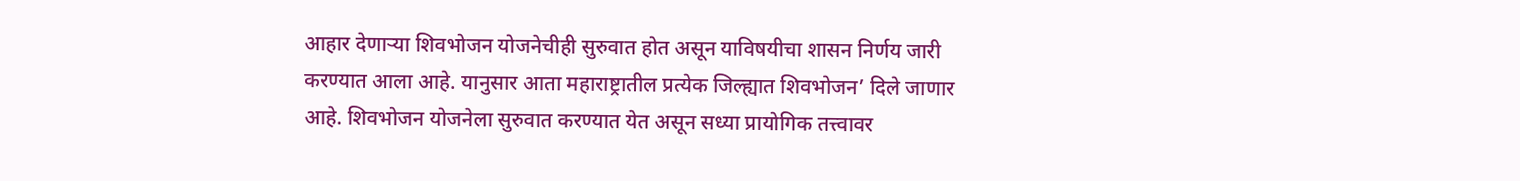आहार देणाऱ्या शिवभोजन योजनेचीही सुरुवात होत असून याविषयीचा शासन निर्णय जारी करण्यात आला आहे. यानुसार आता महाराष्ट्रातील प्रत्येक जिल्ह्यात शिवभोजन’ दिले जाणार आहे. शिवभोजन योजनेला सुरुवात करण्यात येत असून सध्या प्रायोगिक तत्त्वावर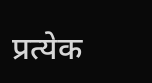प्रत्येक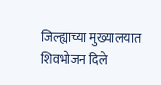जिल्ह्याच्या मुख्यालयात शिवभोजन दिले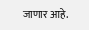जाणार आहे.